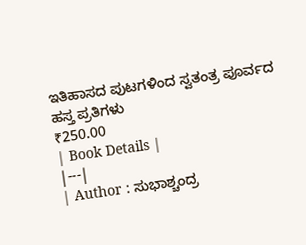ಇತಿಹಾಸದ ಪುಟಗಳಿಂದ ಸ್ವತಂತ್ರ ಪೂರ್ವದ ಹಸ್ತ ಪ್ರತಿಗಳು
₹250.00
| Book Details |
|---|
| Author : ಸುಭಾಶ್ಚಂದ್ರ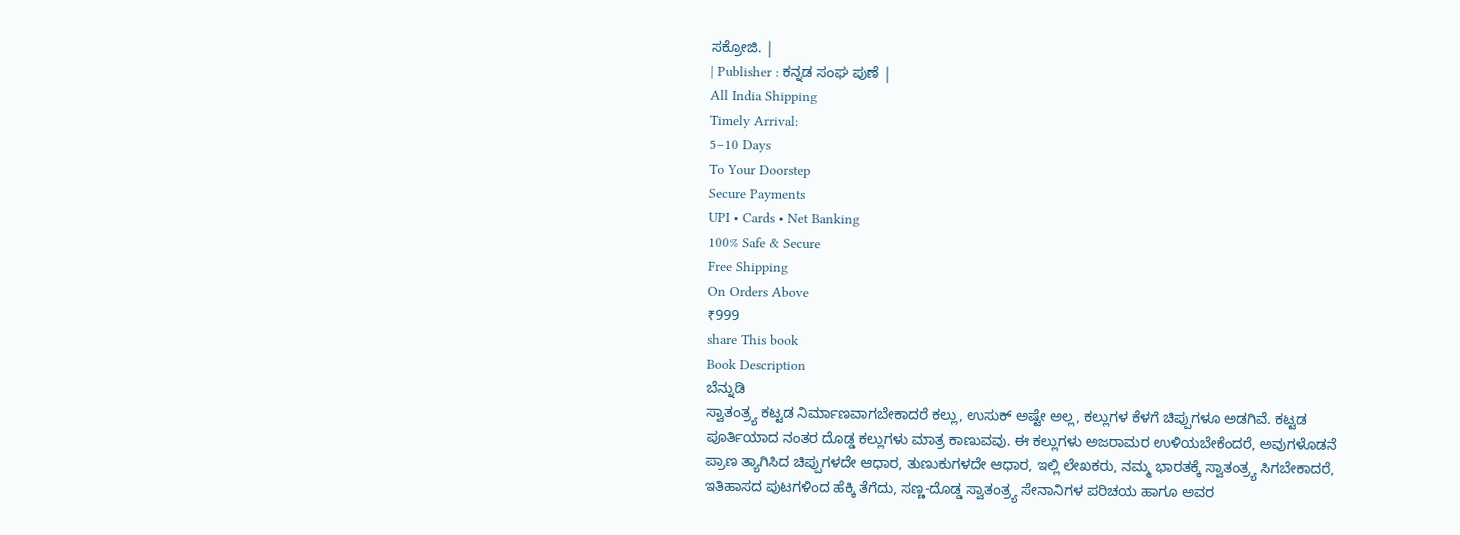ಸಕ್ರೋಜಿ. |
| Publisher : ಕನ್ನಡ ಸಂಘ ಪುಣೆ |
All India Shipping
Timely Arrival:
5–10 Days
To Your Doorstep
Secure Payments
UPI • Cards • Net Banking
100% Safe & Secure
Free Shipping
On Orders Above
₹999
share This book
Book Description
ಬೆನ್ನುಡಿ
ಸ್ವಾತಂತ್ರ್ಯ ಕಟ್ಟಡ ನಿರ್ಮಾಣವಾಗಬೇಕಾದರೆ ಕಲ್ಲು, ಉಸುಕ್ ಅಷ್ಟೇ ಅಲ್ಲ, ಕಲ್ಲುಗಳ ಕೆಳಗೆ ಚಿಪ್ಪುಗಳೂ ಅಡಗಿವೆ. ಕಟ್ಟಡ ಪೂರ್ತಿಯಾದ ನಂತರ ದೊಡ್ಡ ಕಲ್ಲುಗಳು ಮಾತ್ರ ಕಾಣುವವು. ಈ ಕಲ್ಲುಗಳು ಅಜರಾಮರ ಉಳಿಯಬೇಕೆಂದರೆ, ಅವುಗಳೊಡನೆ ಪ್ರಾಣ ತ್ಯಾಗಿಸಿದ ಚಿಪ್ಪುಗಳದೇ ಆಧಾರ, ತುಣುಕುಗಳದೇ ಆಧಾರ, ಇಲ್ಲಿ ಲೇಖಕರು, ನಮ್ಮ ಭಾರತಕ್ಕೆ ಸ್ವಾತಂತ್ರ್ಯ ಸಿಗಬೇಕಾದರೆ, ಇತಿಹಾಸದ ಪುಟಗಳಿಂದ ಹೆಕ್ಕಿ ತೆಗೆದು, ಸಣ್ಣ-ದೊಡ್ಡ ಸ್ವಾತಂತ್ರ್ಯ ಸೇನಾನಿಗಳ ಪರಿಚಯ ಹಾಗೂ ಅವರ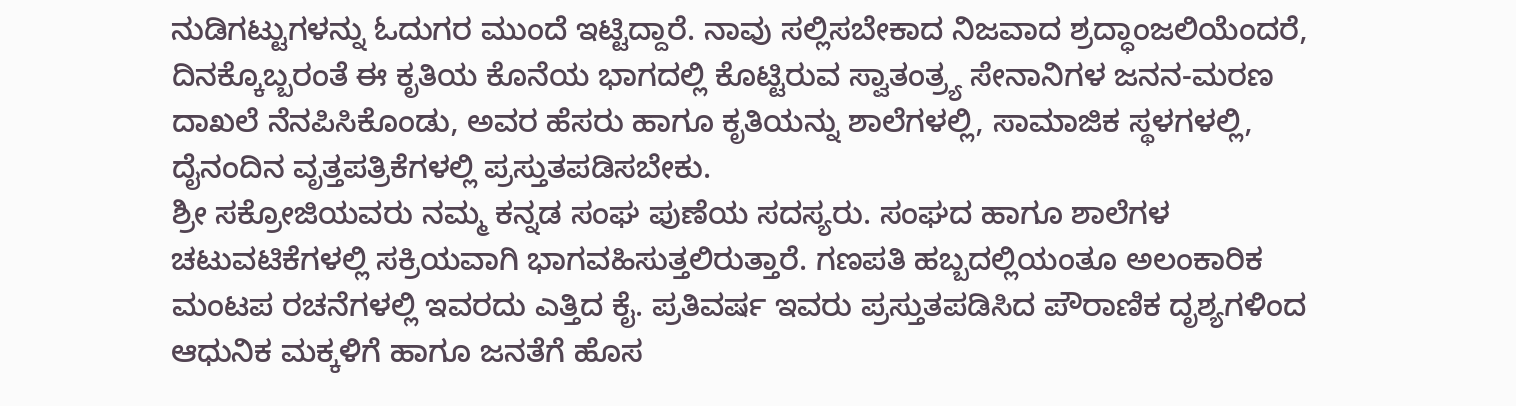ನುಡಿಗಟ್ಟುಗಳನ್ನು ಓದುಗರ ಮುಂದೆ ಇಟ್ಟಿದ್ದಾರೆ. ನಾವು ಸಲ್ಲಿಸಬೇಕಾದ ನಿಜವಾದ ಶ್ರದ್ಧಾಂಜಲಿಯೆಂದರೆ, ದಿನಕ್ಕೊಬ್ಬರಂತೆ ಈ ಕೃತಿಯ ಕೊನೆಯ ಭಾಗದಲ್ಲಿ ಕೊಟ್ಟಿರುವ ಸ್ವಾತಂತ್ರ್ಯ ಸೇನಾನಿಗಳ ಜನನ-ಮರಣ ದಾಖಲೆ ನೆನಪಿಸಿಕೊಂಡು, ಅವರ ಹೆಸರು ಹಾಗೂ ಕೃತಿಯನ್ನು ಶಾಲೆಗಳಲ್ಲಿ, ಸಾಮಾಜಿಕ ಸ್ಥಳಗಳಲ್ಲಿ, ದೈನಂದಿನ ವೃತ್ತಪತ್ರಿಕೆಗಳಲ್ಲಿ ಪ್ರಸ್ತುತಪಡಿಸಬೇಕು.
ಶ್ರೀ ಸಕ್ರೋಜಿಯವರು ನಮ್ಮ ಕನ್ನಡ ಸಂಘ ಪುಣೆಯ ಸದಸ್ಯರು. ಸಂಘದ ಹಾಗೂ ಶಾಲೆಗಳ ಚಟುವಟಿಕೆಗಳಲ್ಲಿ ಸಕ್ರಿಯವಾಗಿ ಭಾಗವಹಿಸುತ್ತಲಿರುತ್ತಾರೆ. ಗಣಪತಿ ಹಬ್ಬದಲ್ಲಿಯಂತೂ ಅಲಂಕಾರಿಕ ಮಂಟಪ ರಚನೆಗಳಲ್ಲಿ ಇವರದು ಎತ್ತಿದ ಕೈ. ಪ್ರತಿವರ್ಷ ಇವರು ಪ್ರಸ್ತುತಪಡಿಸಿದ ಪೌರಾಣಿಕ ದೃಶ್ಯಗಳಿಂದ ಆಧುನಿಕ ಮಕ್ಕಳಿಗೆ ಹಾಗೂ ಜನತೆಗೆ ಹೊಸ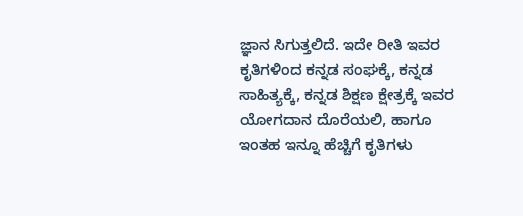ಜ್ಞಾನ ಸಿಗುತ್ತಲಿದೆ. ಇದೇ ರೀತಿ ಇವರ ಕೃತಿಗಳಿಂದ ಕನ್ನಡ ಸಂಘಕ್ಕೆ, ಕನ್ನಡ ಸಾಹಿತ್ಯಕ್ಕೆ, ಕನ್ನಡ ಶಿಕ್ಷಣ ಕ್ಷೇತ್ರಕ್ಕೆ ಇವರ ಯೋಗದಾನ ದೊರೆಯಲಿ, ಹಾಗೂ ಇಂತಹ ಇನ್ನೂ ಹೆಚ್ಚಿಗೆ ಕೃತಿಗಳು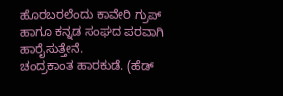ಹೊರಬರಲೆಂದು ಕಾವೇರಿ ಗ್ರುಪ್ ಹಾಗೂ ಕನ್ನಡ ಸಂಘದ ಪರವಾಗಿ ಹಾರೈಸುತ್ತೇನೆ.
ಚಂದ್ರಕಾಂತ ಹಾರಕುಡೆ. (ಹೆಡ್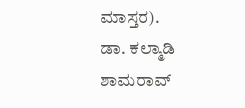ಮಾಸ್ತರ).
ಡಾ. ಕಲ್ಮಾಡಿ ಶಾಮರಾವ್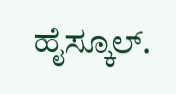ಹೈಸ್ಕೂಲ್.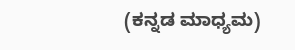(ಕನ್ನಡ ಮಾಧ್ಯಮ)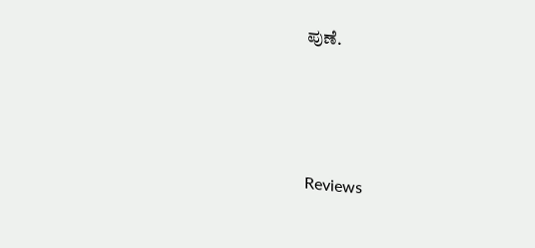ಪುಣೆ.




Reviews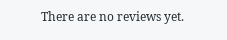There are no reviews yet.